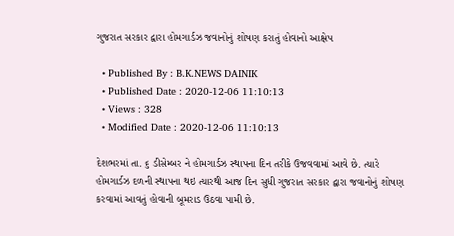ગુજરાત સરકાર દ્વારા હોમગાર્ડઝ જવાનોનું શોષણ કરાતું હોવાનો આક્ષેપ

  • Published By : B.K.NEWS DAINIK
  • Published Date : 2020-12-06 11:10:13
  • Views : 328
  • Modified Date : 2020-12-06 11:10:13

દેશભરમાં તા. ૬ ડીસેમ્બર ને હોમગાર્ડઝ સ્થાપના દિન તરીકે ઉજવવામાં આવે છે. ત્યારે હોમગાર્ડઝ દળની સ્થાપના થઇ ત્યારથી આજ દિન સુધી ગુજરાત સરકાર દ્વારા જવાનોનું શોષણ કરવામાં આવતું હોવાની બૂમરાડ ઉઠવા પામી છે.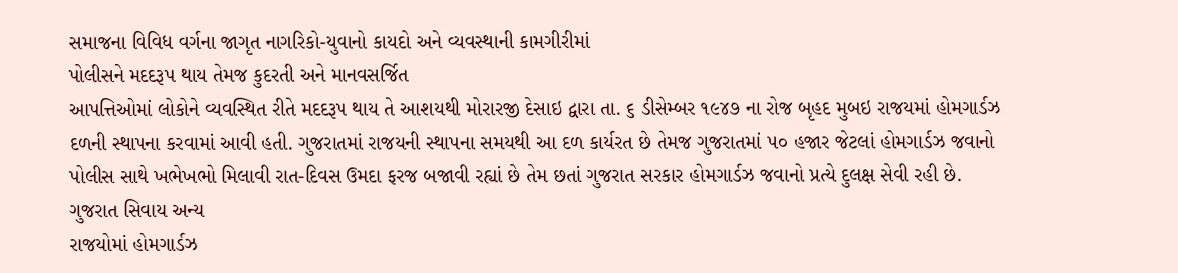સમાજના વિવિધ વર્ગના જાગૃત નાગરિકો-યુવાનો કાયદો અને વ્યવસ્થાની કામગીરીમાં
પોલીસને મદદરૂપ થાય તેમજ કુદરતી અને માનવસર્જિત
આપત્તિઓમાં લોકોને વ્યવસ્થિત રીતે મદદરૂપ થાય તે આશયથી મોરારજી દેસાઇ દ્વારા તા. ૬ ડીસેમ્બર ૧૯૪૭ ના રોજ બૃહદ મુબઇ રાજયમાં હોમગાર્ડઝ દળની સ્થાપના કરવામાં આવી હતી. ગુજરાતમાં રાજયની સ્થાપના સમયથી આ દળ કાર્યરત છે તેમજ ગુજરાતમાં ૫૦ હજાર જેટલાં હોમગાર્ડઝ જવાનો પોલીસ સાથે ખભેખભો મિલાવી રાત-દિવસ ઉમદા ફરજ બજાવી રહ્યાં છે તેમ છતાં ગુજરાત સરકાર હોમગાર્ડઝ જવાનો પ્રત્યે દુલક્ષ સેવી રહી છે. ગુજરાત સિવાય અન્ય
રાજયોમાં હોમગાર્ડઝ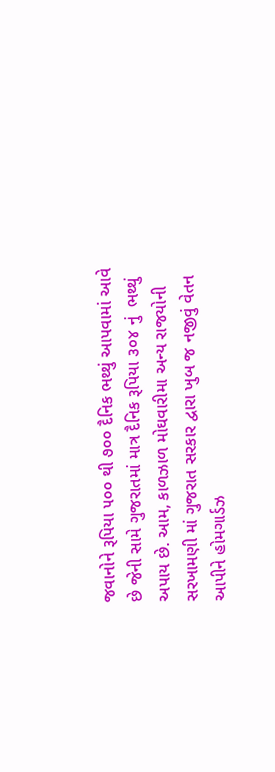જવાનોને રૂપિયા ૫૦૦ થી ૭૦૦ દૈનિક ભથ્થું આપવામાં આવે છે જેની સામે ગુજરાતમાં માત્ર દૈનિક રૂપિયા ૩૦૪ નું  ભથ્થું અપાય છે. આમ, કાળઝાળ મોઘવારીમા અન્ય રાજયોની સરખામણી માં ગુજરાત સરકાર દ્વારા ખુબ જ નજીવું વેતન
આપીને હોમગાર્ડઝ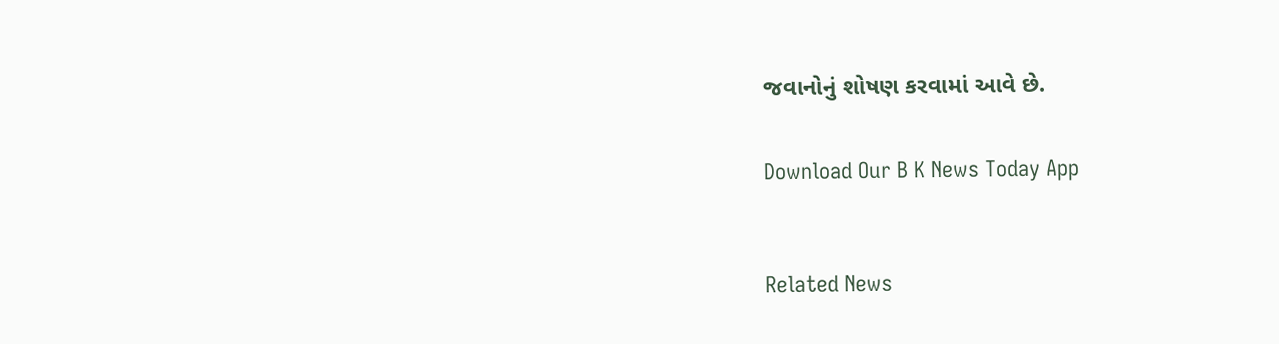જવાનોનું શોષણ કરવામાં આવે છે.


Download Our B K News Today App



Related News